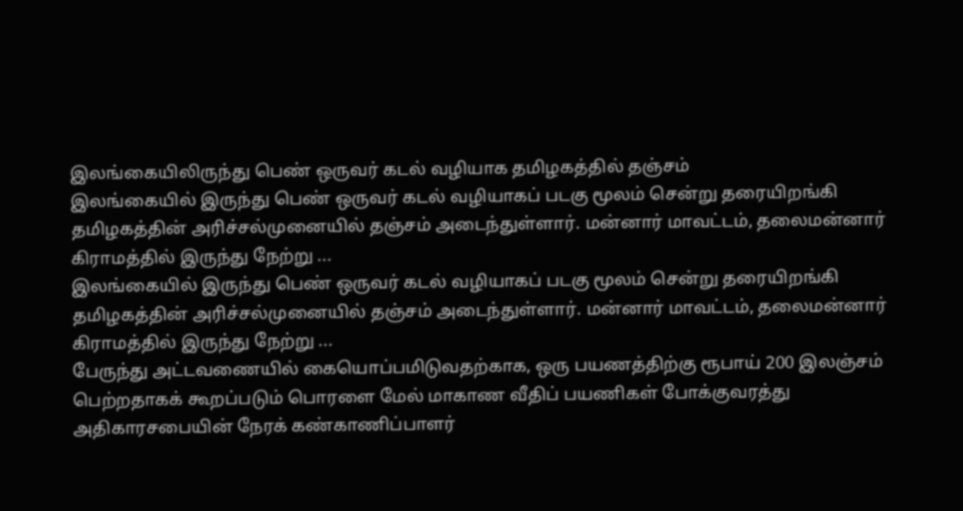இலங்கையிலிருந்து பெண் ஒருவர் கடல் வழியாக தமிழகத்தில் தஞ்சம்
இலங்கையில் இருந்து பெண் ஒருவர் கடல் வழியாகப் படகு மூலம் சென்று தரையிறங்கி தமிழகத்தின் அரிச்சல்முனையில் தஞ்சம் அடைந்துள்ளார். மன்னார் மாவட்டம், தலைமன்னார் கிராமத்தில் இருந்து நேற்று ...
இலங்கையில் இருந்து பெண் ஒருவர் கடல் வழியாகப் படகு மூலம் சென்று தரையிறங்கி தமிழகத்தின் அரிச்சல்முனையில் தஞ்சம் அடைந்துள்ளார். மன்னார் மாவட்டம், தலைமன்னார் கிராமத்தில் இருந்து நேற்று ...
பேருந்து அட்டவணையில் கையொப்பமிடுவதற்காக, ஒரு பயணத்திற்கு ரூபாய் 200 இலஞ்சம் பெற்றதாகக் கூறப்படும் பொரளை மேல் மாகாண வீதிப் பயணிகள் போக்குவரத்து அதிகாரசபையின் நேரக் கண்காணிப்பாளர்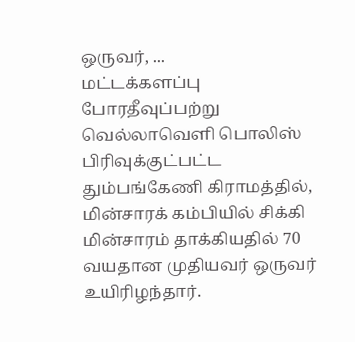ஒருவர், ...
மட்டக்களப்பு போரதீவுப்பற்று வெல்லாவெளி பொலிஸ் பிரிவுக்குட்பட்ட தும்பங்கேணி கிராமத்தில், மின்சாரக் கம்பியில் சிக்கி மின்சாரம் தாக்கியதில் 70 வயதான முதியவர் ஒருவர் உயிரிழந்தார்.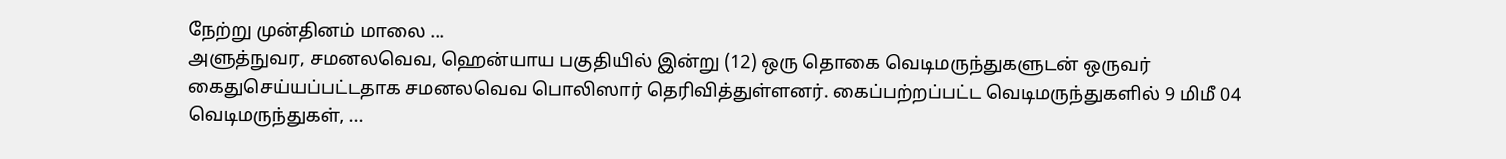நேற்று முன்தினம் மாலை ...
அளுத்நுவர, சமனலவெவ, ஹென்யாய பகுதியில் இன்று (12) ஒரு தொகை வெடிமருந்துகளுடன் ஒருவர் கைதுசெய்யப்பட்டதாக சமனலவெவ பொலிஸார் தெரிவித்துள்ளனர். கைப்பற்றப்பட்ட வெடிமருந்துகளில் 9 மிமீ 04 வெடிமருந்துகள், ...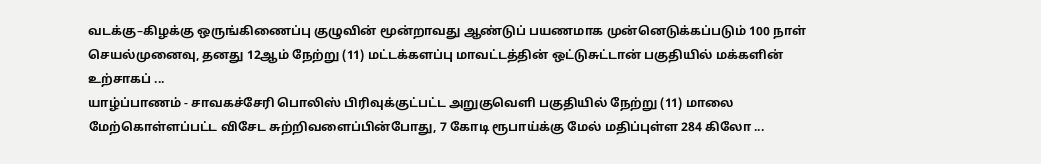வடக்கு–கிழக்கு ஒருங்கிணைப்பு குழுவின் மூன்றாவது ஆண்டுப் பயணமாக முன்னெடுக்கப்படும் 100 நாள் செயல்முனைவு, தனது 12ஆம் நேற்று (11) மட்டக்களப்பு மாவட்டத்தின் ஒட்டுசுட்டான் பகுதியில் மக்களின் உற்சாகப் ...
யாழ்ப்பாணம் - சாவகச்சேரி பொலிஸ் பிரிவுக்குட்பட்ட அறுகுவெளி பகுதியில் நேற்று (11) மாலை மேற்கொள்ளப்பட்ட விசேட சுற்றிவளைப்பின்போது, 7 கோடி ரூபாய்க்கு மேல் மதிப்புள்ள 284 கிலோ ...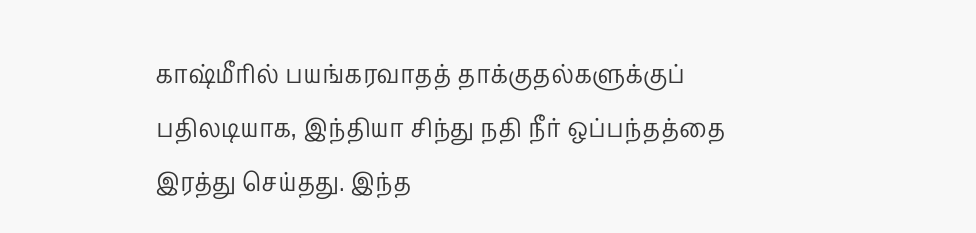காஷ்மீரில் பயங்கரவாதத் தாக்குதல்களுக்குப் பதிலடியாக, இந்தியா சிந்து நதி நீர் ஒப்பந்தத்தை இரத்து செய்தது. இந்த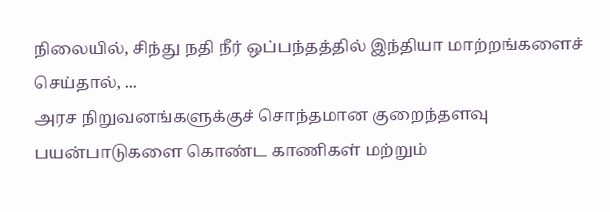நிலையில், சிந்து நதி நீர் ஒப்பந்தத்தில் இந்தியா மாற்றங்களைச் செய்தால், ...
அரச நிறுவனங்களுக்குச் சொந்தமான குறைந்தளவு பயன்பாடுகளை கொண்ட காணிகள் மற்றும்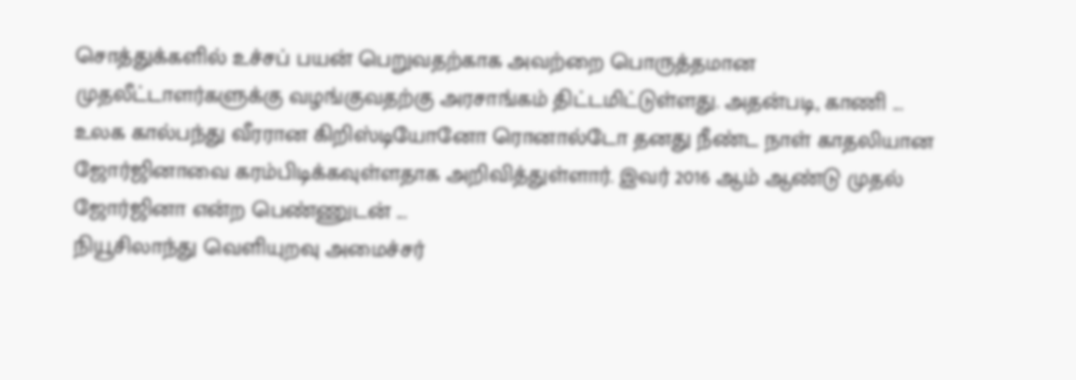சொத்துக்களில் உச்சப் பயன் பெறுவதற்காக அவற்றை பொருத்தமான முதலீட்டாளர்களுக்கு வழங்குவதற்கு அரசாங்கம் திட்டமிட்டுள்ளது. அதன்படி, காணி ...
உலக கால்பந்து வீரரான கிறிஸ்டியோனோ ரொனால்டோ தனது நீண்ட நாள் காதலியான ஜோர்ஜினாவை கரம்பிடிக்கவுள்ளதாக அறிவித்துள்ளார். இவர் 2016 ஆம் ஆண்டு முதல் ஜோர்ஜினா என்ற பெண்ணுடன் ...
நியூசிலாந்து வெளியுறவு அமைச்சர்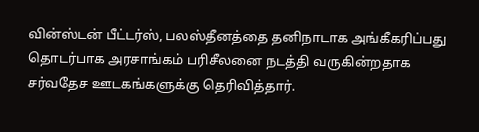வின்ஸ்டன் பீட்டர்ஸ், பலஸ்தீனத்தை தனிநாடாக அங்கீகரிப்பது தொடர்பாக அரசாங்கம் பரிசீலனை நடத்தி வருகின்றதாக சர்வதேச ஊடகங்களுக்கு தெரிவித்தார்.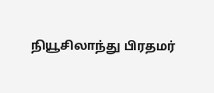நியூசிலாந்து பிரதமர்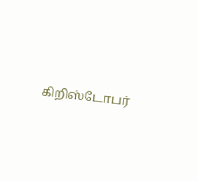கிறிஸ்டோபர்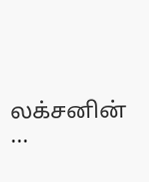லக்சனின் ...